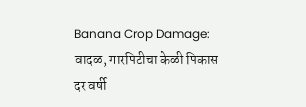Banana Crop Damage: वादळ, गारपिटीचा केळी पिकास दर वर्षी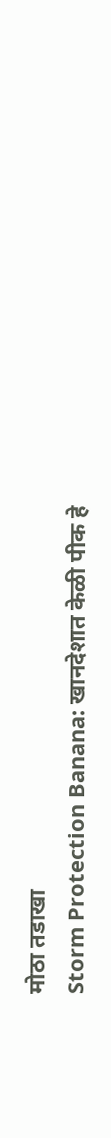मोठा तडाखा
Storm Protection Banana: खानदेशात केळी पीक हे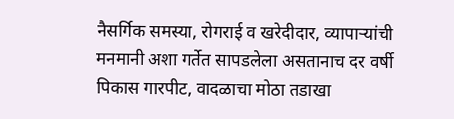नैसर्गिक समस्या, रोगराई व खरेदीदार, व्यापाऱ्यांची मनमानी अशा गर्तेत सापडलेला असतानाच दर वर्षी पिकास गारपीट, वादळाचा मोठा तडाखा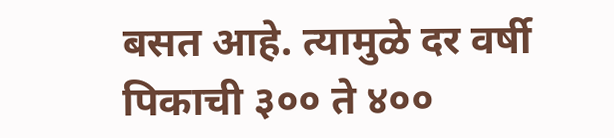बसत आहे. त्यामुळे दर वर्षी पिकाची ३०० ते ४००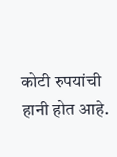कोटी रुपयांची हानी होत आहे.